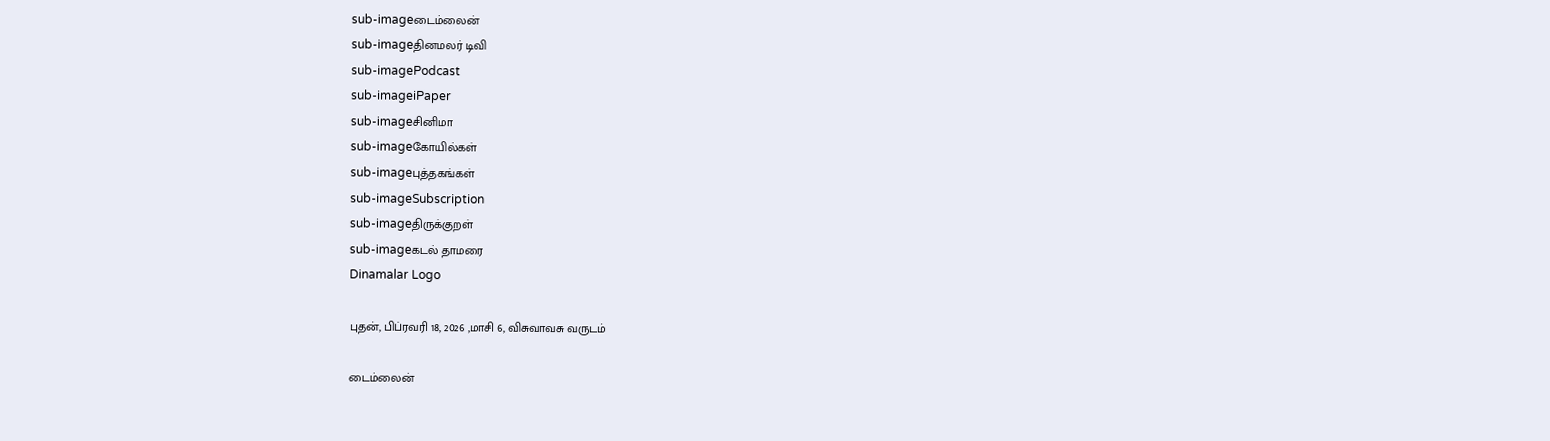sub-imageடைம்லைன்
sub-imageதினமலர் டிவி
sub-imagePodcast
sub-imageiPaper
sub-imageசினிமா
sub-imageகோயில்கள்
sub-imageபுத்தகங்கள்
sub-imageSubscription
sub-imageதிருக்குறள்
sub-imageகடல் தாமரை
Dinamalar Logo

புதன், பிப்ரவரி 18, 2026 ,மாசி 6, விசுவாவசு வருடம்

டைம்லைன்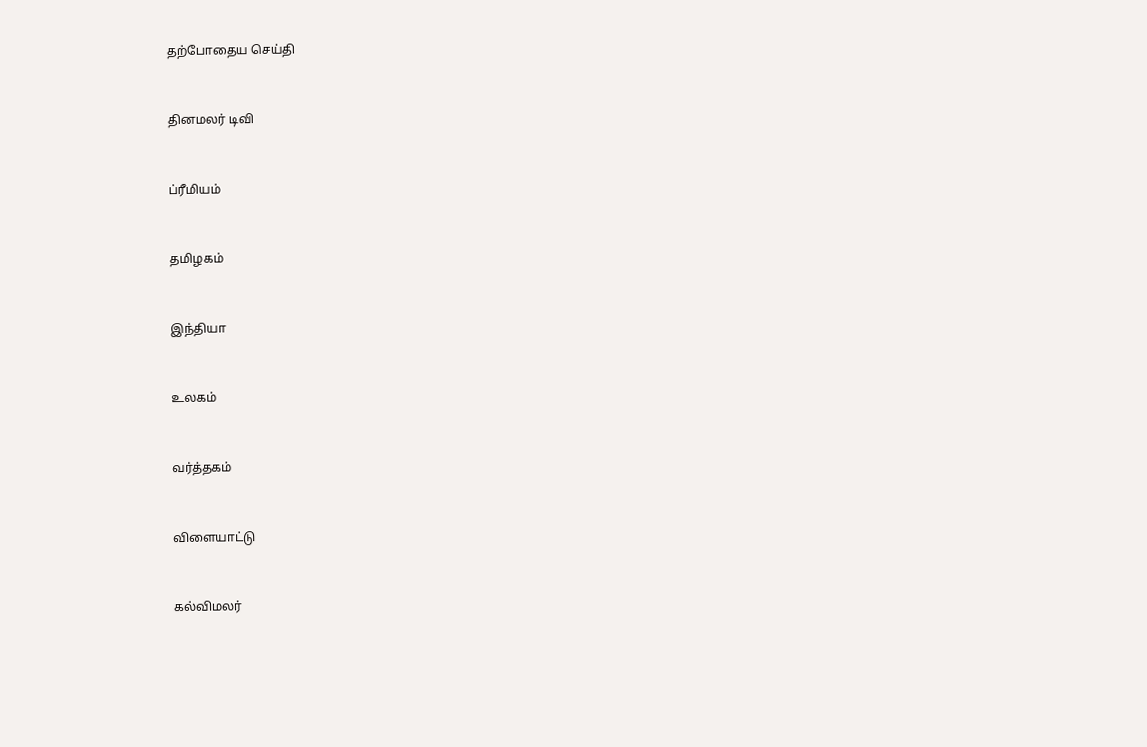தற்போதைய செய்தி


தினமலர் டிவி


ப்ரீமியம்


தமிழகம்


இந்தியா


உலகம்


வர்த்தகம்


விளையாட்டு


கல்விமலர்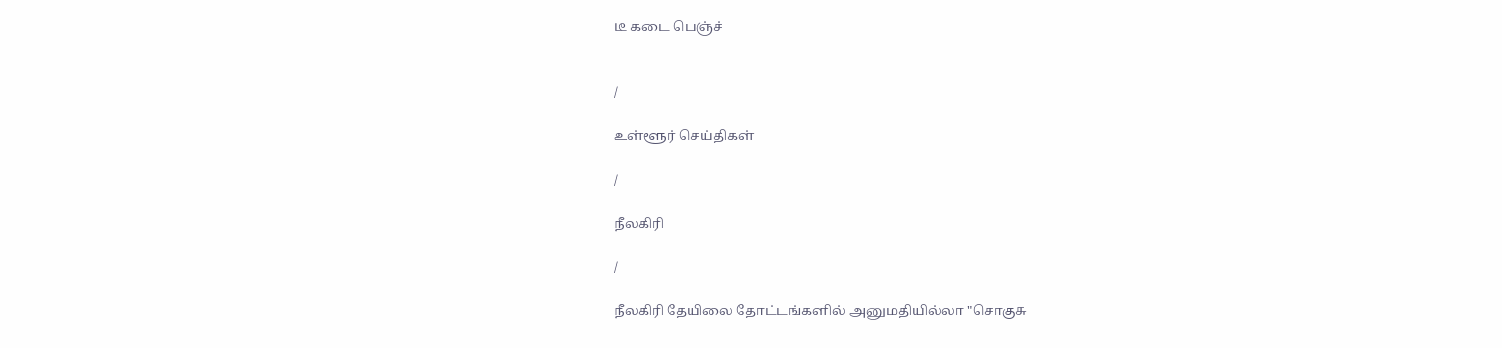டீ கடை பெஞ்ச்


/

உள்ளூர் செய்திகள்

/

நீலகிரி

/

நீலகிரி தேயிலை தோட்டங்களில் அனுமதியில்லா "சொகுசு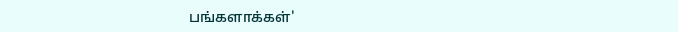பங்களாக்கள்'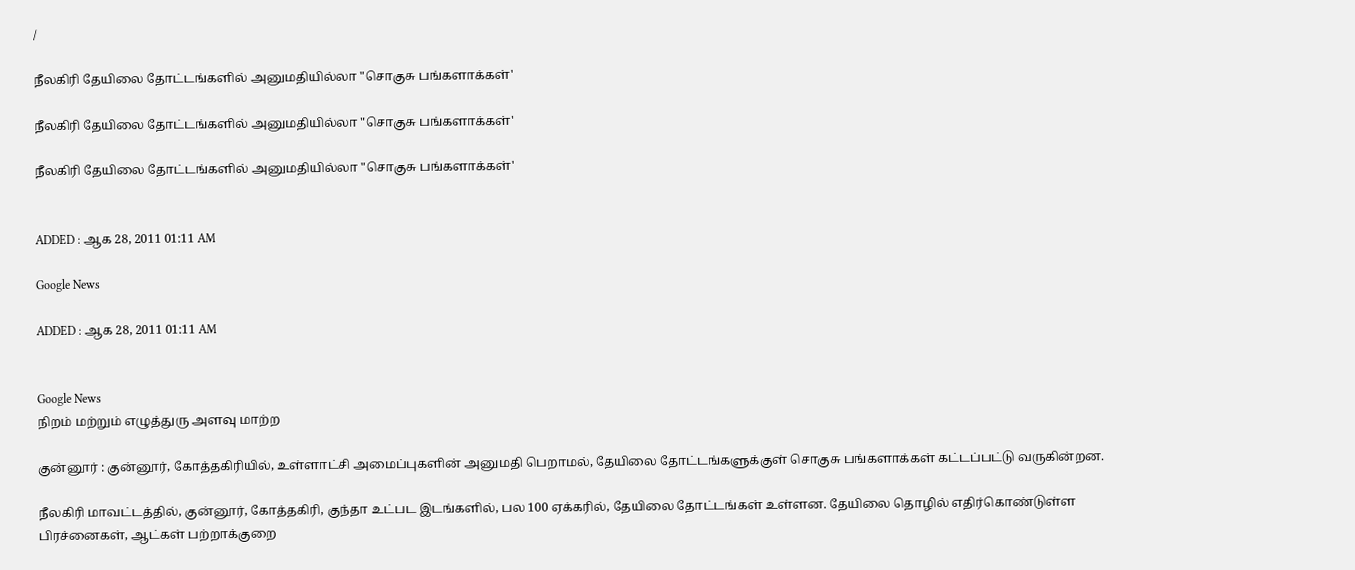/

நீலகிரி தேயிலை தோட்டங்களில் அனுமதியில்லா "சொகுசு பங்களாக்கள்'

நீலகிரி தேயிலை தோட்டங்களில் அனுமதியில்லா "சொகுசு பங்களாக்கள்'

நீலகிரி தேயிலை தோட்டங்களில் அனுமதியில்லா "சொகுசு பங்களாக்கள்'


ADDED : ஆக 28, 2011 01:11 AM

Google News

ADDED : ஆக 28, 2011 01:11 AM


Google News
நிறம் மற்றும் எழுத்துரு அளவு மாற்ற

குன்னூர் : குன்னூர், கோத்தகிரியில், உள்ளாட்சி அமைப்புகளின் அனுமதி பெறாமல், தேயிலை தோட்டங்களுக்குள் சொகுசு பங்களாக்கள் கட்டப்பட்டு வருகின்றன.

நீலகிரி மாவட்டத்தில், குன்னூர், கோத்தகிரி, குந்தா உட்பட இடங்களில், பல 100 ஏக்கரில், தேயிலை தோட்டங்கள் உள்ளன. தேயிலை தொழில் எதிர்கொண்டுள்ள பிரச்னைகள், ஆட்கள் பற்றாக்குறை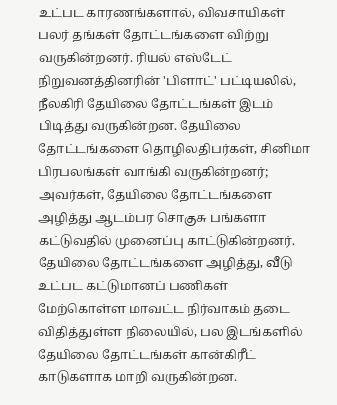உட்பட காரணங்களால், விவசாயிகள் பலர் தங்கள் தோட்டங்களை விற்று வருகின்றனர். ரியல் எஸ்டேட் நிறுவனத்தினரின் 'பிளாட்' பட்டியலில், நீலகிரி தேயிலை தோட்டங்கள் இடம் பிடித்து வருகின்றன. தேயிலை தோட்டங்களை தொழிலதிபர்கள், சினிமா பிரபலங்கள் வாங்கி வருகின்றனர்; அவர்கள், தேயிலை தோட்டங்களை அழித்து ஆடம்பர சொகுசு பங்களா கட்டுவதில் முனைப்பு காட்டுகின்றனர். தேயிலை தோட்டங்களை அழித்து, வீடு உட்பட கட்டுமானப் பணிகள் மேற்கொள்ள மாவட்ட நிர்வாகம் தடை விதித்துள்ள நிலையில், பல இடங்களில் தேயிலை தோட்டங்கள் கான்கிரீட் காடுகளாக மாறி வருகின்றன.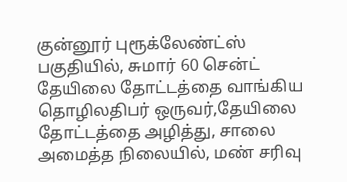குன்னூர் புரூக்லேண்ட்ஸ் பகுதியில், சுமார் 60 சென்ட் தேயிலை தோட்டத்தை வாங்கிய தொழிலதிபர் ஒருவர்,தேயிலை தோட்டத்தை அழித்து, சாலை அமைத்த நிலையில், மண் சரிவு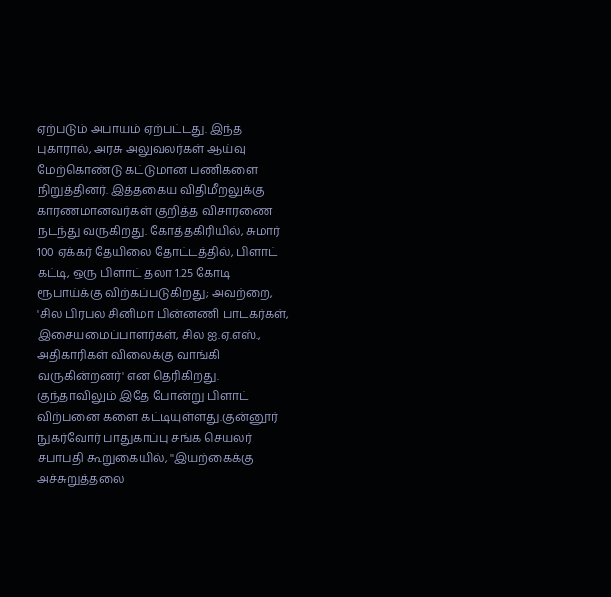ஏற்படும் அபாயம் ஏற்பட்டது. இந்த புகாரால், அரசு அலுவலர்கள் ஆய்வு மேற்கொண்டு கட்டுமான பணிகளை நிறுத்தினர். இத்தகைய விதிமீறலுக்கு காரணமானவர்கள் குறித்த விசாரணை நடந்து வருகிறது. கோத்தகிரியில், சுமார் 100 ஏக்கர் தேயிலை தோட்டத்தில், பிளாட் கட்டி, ஒரு பிளாட் தலா 1.25 கோடி ரூபாய்க்கு விற்கப்படுகிறது; அவற்றை, 'சில பிரபல சினிமா பின்னணி பாடகர்கள், இசையமைப்பாளர்கள், சில ஐ.ஏ.எஸ்., அதிகாரிகள் விலைக்கு வாங்கி வருகின்றனர்' என தெரிகிறது. குந்தாவிலும் இதே போன்று பிளாட் விற்பனை களை கட்டியுள்ளது.குன்னூர் நுகர்வோர் பாதுகாப்பு சங்க செயலர் சபாபதி கூறுகையில், ''இயற்கைக்கு அச்சுறுத்தலை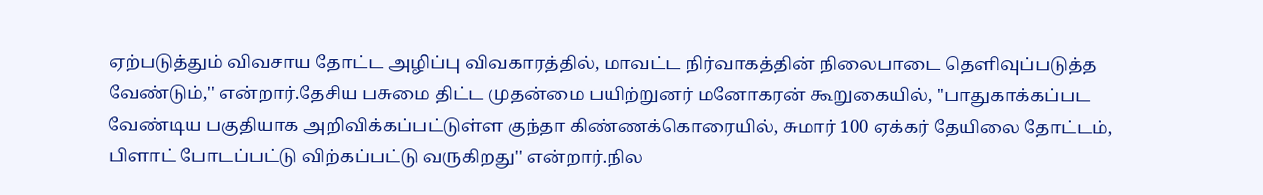ஏற்படுத்தும் விவசாய தோட்ட அழிப்பு விவகாரத்தில், மாவட்ட நிர்வாகத்தின் நிலைபாடை தெளிவுப்படுத்த வேண்டும்,'' என்றார்.தேசிய பசுமை திட்ட முதன்மை பயிற்றுனர் மனோகரன் கூறுகையில், ''பாதுகாக்கப்பட வேண்டிய பகுதியாக அறிவிக்கப்பட்டுள்ள குந்தா கிண்ணக்கொரையில், சுமார் 100 ஏக்கர் தேயிலை தோட்டம், பிளாட் போடப்பட்டு விற்கப்பட்டு வருகிறது'' என்றார்.நில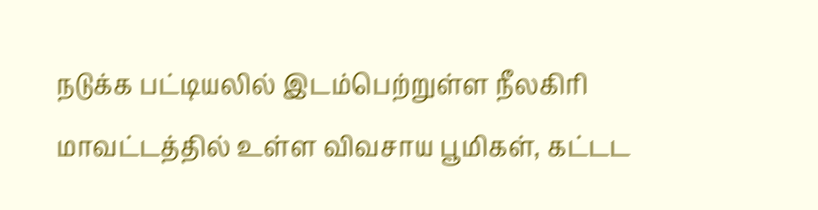நடுக்க பட்டியலில் இடம்பெற்றுள்ள நீலகிரி மாவட்டத்தில் உள்ள விவசாய பூமிகள், கட்டட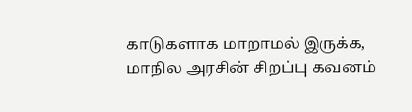காடுகளாக மாறாமல் இருக்க, மாநில அரசின் சிறப்பு கவனம்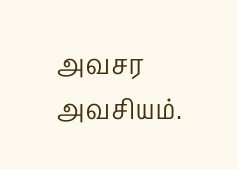அவசர அவசியம்.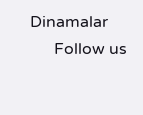Dinamalar
      Follow us